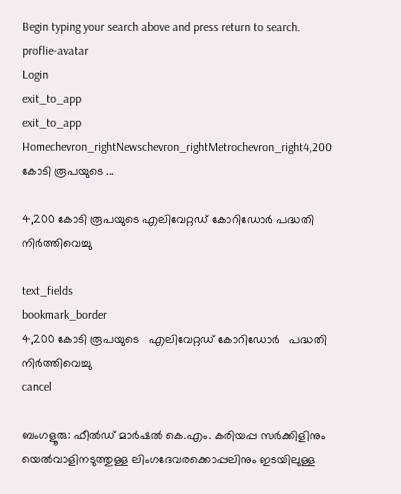Begin typing your search above and press return to search.
proflie-avatar
Login
exit_to_app
exit_to_app
Homechevron_rightNewschevron_rightMetrochevron_right4,200 കോടി രൂപയുടെ ...

4,200 കോടി രൂപയുടെ എലിവേറ്റഡ് കോറിഡോർ പദ്ധതി നിര്‍ത്തിവെച്ചു

text_fields
bookmark_border
4,200 കോടി രൂപയുടെ   എലിവേറ്റഡ് കോറിഡോർ   പദ്ധതി നിര്‍ത്തിവെച്ചു
cancel

ബംഗളൂരു: ഫീൽഡ് മാർഷൽ കെ.എം. കരിയപ്പ സർക്കിളിനും യെൽവാളിനടുത്തുള്ള ലിംഗദേവരക്കൊപ്പലിനും ഇടയിലുള്ള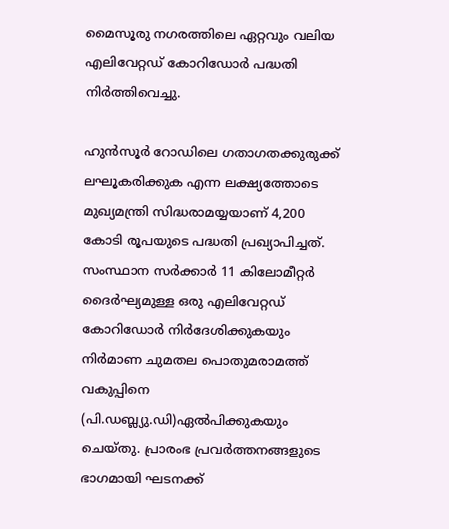മൈസൂരു നഗരത്തിലെ ഏറ്റവും വലിയ എലിവേറ്റഡ് കോറിഡോർ പദ്ധതി നിർത്തിവെച്ചു.

ഹുൻസൂർ റോഡിലെ ഗതാഗതക്കുരുക്ക് ലഘൂകരിക്കുക എന്ന ലക്ഷ്യത്തോടെ മുഖ്യമന്ത്രി സിദ്ധരാമയ്യയാണ് 4,200 കോടി രൂപയുടെ പദ്ധതി പ്രഖ്യാപിച്ചത്. സംസ്ഥാന സർക്കാർ 11 കിലോമീറ്റർ ദൈർഘ്യമുള്ള ഒരു എലിവേറ്റഡ് കോറിഡോർ നിർദേശിക്കുകയും നിര്‍മാണ ചുമതല പൊതുമരാമത്ത് വകുപ്പിനെ (പി.ഡബ്ല്യു.ഡി)ഏല്‍പിക്കുകയും ചെയ്തു. പ്രാരംഭ പ്രവര്‍ത്തനങ്ങളുടെ ഭാഗമായി ഘടനക്ക്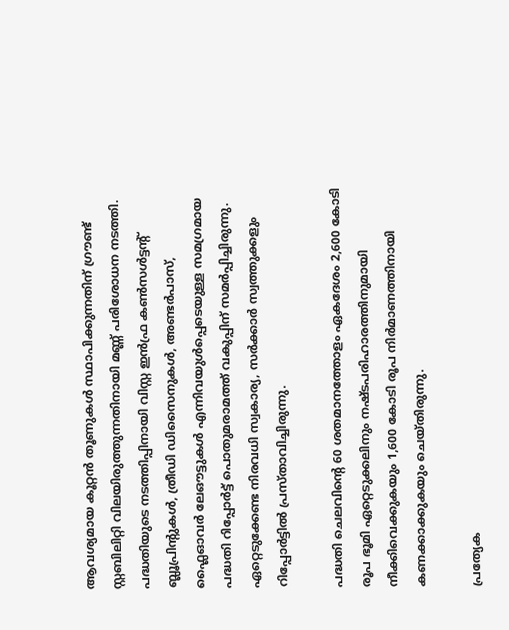ആവശ്യമായ കൂറ്റൻ തൂണുകൾ സ്ഥാപിക്കുന്നതിന് ഗ്രൗണ്ട് സ്റ്റബിലിറ്റി വിലയിരുത്തുന്നതിനായി മണ്ണ് പരിശോധന നടത്തി. പദ്ധതിയുടെ നടത്തിപ്പിനായി വിസ്റ്റ ഇൻഫ്ര കൺസൾട്ടന്‍റ് ബ്ലൂപ്രിന്‍റുകൾ, ത്രീഡി ഡിസൈനുകൾ, അണ്ടർപാസ്, ഫ്ലൈഓവർ ലേഔട്ടുകൾ എന്നിവയുൾപ്പെടെയുള്ള സമഗ്രമായ പദ്ധതി റിപ്പോര്‍ട്ട് പൊതുമരാമത്ത് വകുപ്പിന് സമർപ്പിച്ചിരുന്നു. ഏറ്റെടുക്കേണ്ട നിരവധി സ്വകാര്യ, സർക്കാർ സ്വത്തുക്കളും റിപ്പോര്‍ട്ടില്‍ പ്രസ്താവിച്ചിരുന്നു.

പദ്ധതി ചെലവിന്‍റെ 60 ശതമാനത്തോളം ഏകദേശം 2,600 കോടി രൂപ ഭൂമി ഏറ്റെടുക്കലിനും നഷ്ടപരിഹാരത്തിനുമായി നീക്കിവെക്കുകയും 1,600 കോടി രൂപ നിർമാണത്തിനായി കണക്കാക്കുകയും ചെയ്തിരുന്നു.

പ്രത്യേക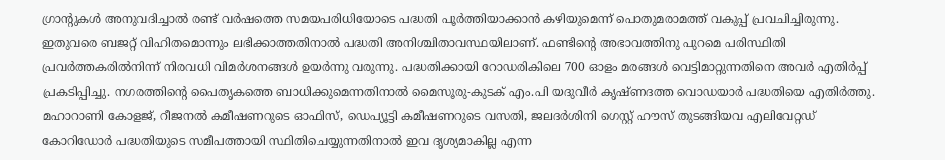ഗ്രാന്‍റുകള്‍ അനുവദിച്ചാൽ രണ്ട് വർഷത്തെ സമയപരിധിയോടെ പദ്ധതി പൂർത്തിയാക്കാൻ കഴിയുമെന്ന് പൊതുമരാമത്ത് വകുപ്പ് പ്രവചിച്ചിരുന്നു. ഇതുവരെ ബജറ്റ് വിഹിതമൊന്നും ലഭിക്കാത്തതിനാൽ പദ്ധതി അനിശ്ചിതാവസ്ഥയിലാണ്. ഫണ്ടിന്‍റെ അഭാവത്തിനു പുറമെ പരിസ്ഥിതി പ്രവർത്തകരിൽനിന്ന് നിരവധി വിമര്‍ശനങ്ങള്‍ ഉയര്‍ന്നു വരുന്നു. പദ്ധതിക്കായി റോഡരികിലെ 700 ഓളം മരങ്ങൾ വെട്ടിമാറ്റുന്നതിനെ അവർ എതിര്‍പ്പ് പ്രകടിപ്പിച്ചു. നഗരത്തിന്‍റെ പൈതൃകത്തെ ബാധിക്കുമെന്നതിനാല്‍ മൈസൂരു-കുടക് എം.പി യദുവീർ കൃഷ്ണദത്ത വൊഡയാര്‍ പദ്ധതിയെ എതിർത്തു. മഹാറാണി കോളജ്, റീജനൽ കമീഷണറുടെ ഓഫിസ്, ഡെപ്യൂട്ടി കമീഷണറുടെ വസതി, ജലദർശിനി ഗെസ്റ്റ് ഹൗസ് തുടങ്ങിയവ എലിവേറ്റഡ് കോറിഡോർ പദ്ധതിയുടെ സമീപത്തായി സ്ഥിതിചെയ്യുന്നതിനാൽ ഇവ ദൃശ്യമാകില്ല എന്ന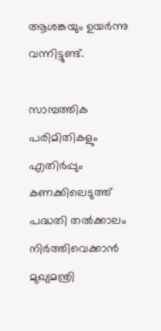ആശങ്കയും ഉയര്‍ന്നു വന്നിട്ടുണ്ട്.

സാമ്പത്തിക പരിമിതികളും എതിർപ്പും കണക്കിലെടുത്ത് പദ്ധതി തൽക്കാലം നിർത്തിവെക്കാൻ മുഖ്യമന്ത്രി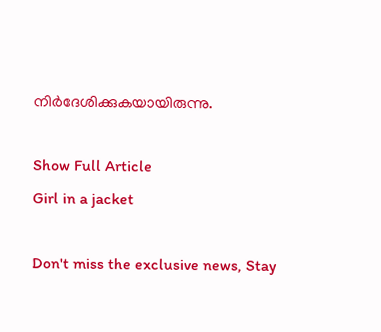നിർദേശിക്കുകയായിരുന്നു.

Show Full Article
Girl in a jacket

Don't miss the exclusive news, Stay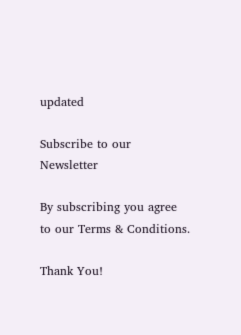updated

Subscribe to our Newsletter

By subscribing you agree to our Terms & Conditions.

Thank You!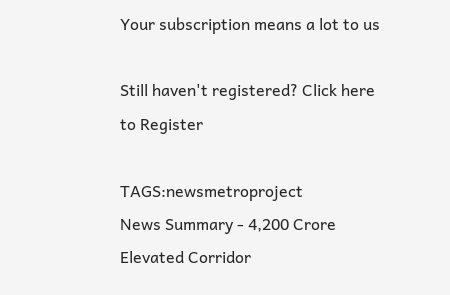Your subscription means a lot to us

Still haven't registered? Click here to Register

TAGS:newsmetroproject
News Summary - 4,200 Crore Elevated Corridor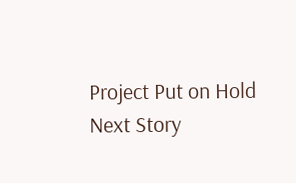Project Put on Hold
Next Story